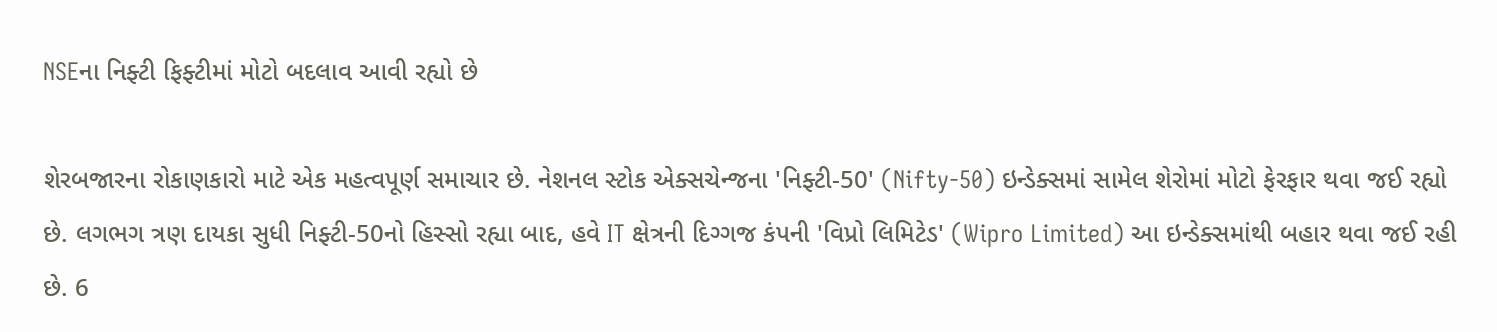NSEના નિફ્ટી ફિફ્ટીમાં મોટો બદલાવ આવી રહ્યો છે

શેરબજારના રોકાણકારો માટે એક મહત્વપૂર્ણ સમાચાર છે. નેશનલ સ્ટોક એક્સચેન્જના 'નિફ્ટી-50' (Nifty-50) ઇન્ડેક્સમાં સામેલ શેરોમાં મોટો ફેરફાર થવા જઈ રહ્યો છે. લગભગ ત્રણ દાયકા સુધી નિફ્ટી-50નો હિસ્સો રહ્યા બાદ, હવે IT ક્ષેત્રની દિગ્ગજ કંપની 'વિપ્રો લિમિટેડ' (Wipro Limited) આ ઇન્ડેક્સમાંથી બહાર થવા જઈ રહી છે. 6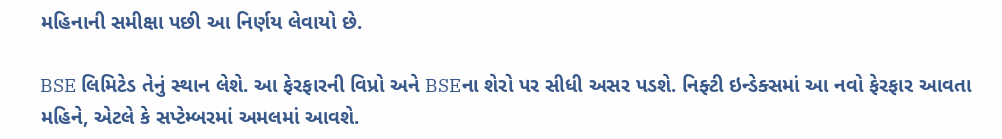મહિનાની સમીક્ષા પછી આ નિર્ણય લેવાયો છે.

BSE લિમિટેડ તેનું સ્થાન લેશે. આ ફેરફારની વિપ્રો અને BSEના શેરો પર સીધી અસર પડશે. નિફ્ટી ઇન્ડેક્સમાં આ નવો ફેરફાર આવતા મહિને, એટલે કે સપ્ટેમ્બરમાં અમલમાં આવશે.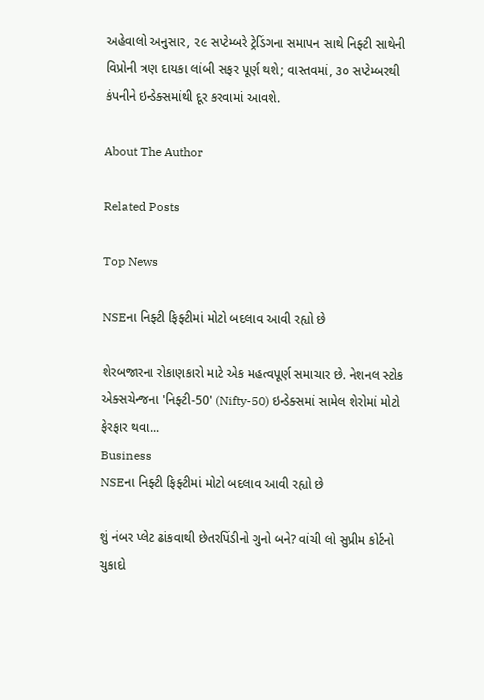અહેવાલો અનુસાર, ૨૯ સપ્ટેમ્બરે ટ્રેડિંગના સમાપન સાથે નિફ્ટી સાથેની વિપ્રોની ત્રણ દાયકા લાંબી સફર પૂર્ણ થશે; વાસ્તવમાં, ૩૦ સપ્ટેમ્બરથી કંપનીને ઇન્ડેક્સમાંથી દૂર કરવામાં આવશે.

About The Author

Related Posts

Top News

NSEના નિફ્ટી ફિફ્ટીમાં મોટો બદલાવ આવી રહ્યો છે

શેરબજારના રોકાણકારો માટે એક મહત્વપૂર્ણ સમાચાર છે. નેશનલ સ્ટોક એક્સચેન્જના 'નિફ્ટી-50' (Nifty-50) ઇન્ડેક્સમાં સામેલ શેરોમાં મોટો ફેરફાર થવા...
Business
NSEના નિફ્ટી ફિફ્ટીમાં મોટો બદલાવ આવી રહ્યો છે

શું નંબર પ્લેટ ઢાંકવાથી છેતરપિંડીનો ગુનો બને? વાંચી લો સુપ્રીમ કોર્ટનો ચુકાદો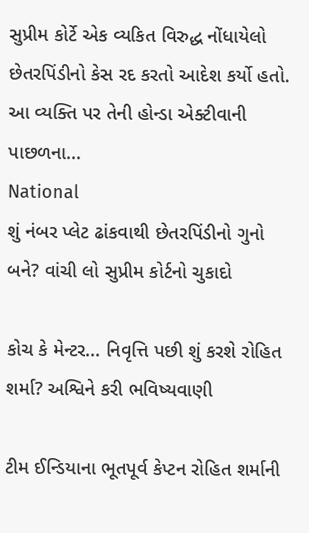સુપ્રીમ કોર્ટે એક વ્યકિત વિરુદ્ધ નોંધાયેલો છેતરપિંડીનો કેસ રદ કરતો આદેશ કર્યો હતો. આ વ્યક્તિ પર તેની હોન્ડા એક્ટીવાની પાછળના...
National
શું નંબર પ્લેટ ઢાંકવાથી છેતરપિંડીનો ગુનો બને? વાંચી લો સુપ્રીમ કોર્ટનો ચુકાદો

કોચ કે મેન્ટર... નિવૃત્તિ પછી શું કરશે રોહિત શર્મા? અશ્વિને કરી ભવિષ્યવાણી

ટીમ ઈન્ડિયાના ભૂતપૂર્વ કેપ્ટન રોહિત શર્માની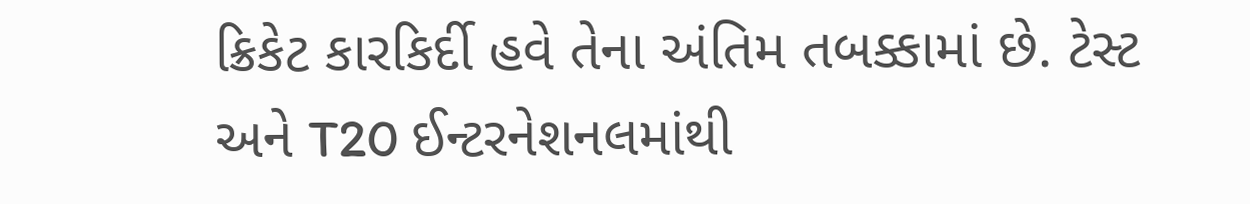ક્રિકેટ કારકિર્દી હવે તેના અંતિમ તબક્કામાં છે. ટેસ્ટ અને T20 ઈન્ટરનેશનલમાંથી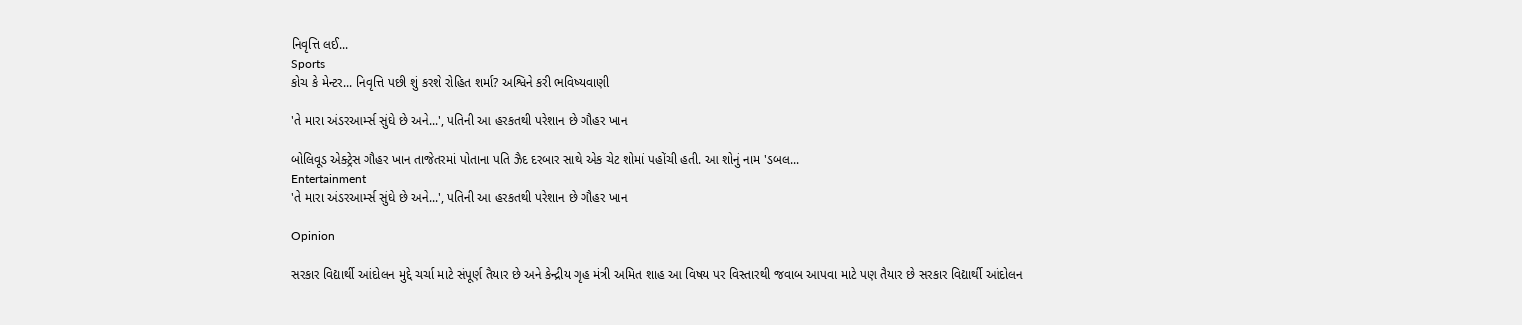નિવૃત્તિ લઈ...
Sports
કોચ કે મેન્ટર... નિવૃત્તિ પછી શું કરશે રોહિત શર્મા? અશ્વિને કરી ભવિષ્યવાણી

'તે મારા અંડરઆર્મ્સ સુંઘે છે અને...', પતિની આ હરકતથી પરેશાન છે ગૌહર ખાન

બોલિવૂડ એક્ટ્રેસ ગૌહર ખાન તાજેતરમાં પોતાના પતિ ઝૈદ દરબાર સાથે એક ચેટ શોમાં પહોંચી હતી. આ શોનું નામ 'ડબલ...
Entertainment
'તે મારા અંડરઆર્મ્સ સુંઘે છે અને...', પતિની આ હરકતથી પરેશાન છે ગૌહર ખાન

Opinion

સરકાર વિદ્યાર્થી આંદોલન મુદ્દે ચર્ચા માટે સંપૂર્ણ તૈયાર છે અને કેન્દ્રીય ગૃહ મંત્રી અમિત શાહ આ વિષય પર વિસ્તારથી જવાબ આપવા માટે પણ તૈયાર છે સરકાર વિદ્યાર્થી આંદોલન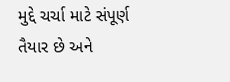મુદ્દે ચર્ચા માટે સંપૂર્ણ તૈયાર છે અને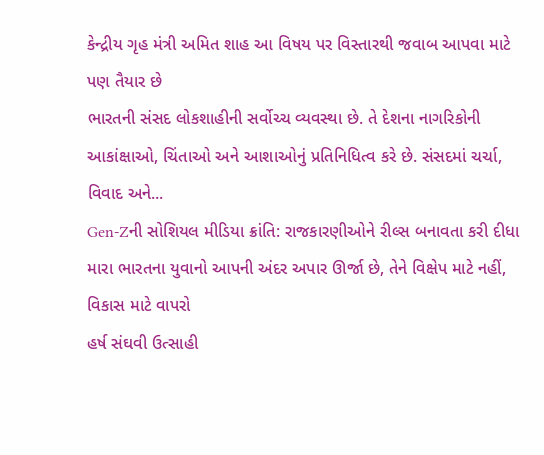કેન્દ્રીય ગૃહ મંત્રી અમિત શાહ આ વિષય પર વિસ્તારથી જવાબ આપવા માટે પણ તૈયાર છે
ભારતની સંસદ લોકશાહીની સર્વોચ્ચ વ્યવસ્થા છે. તે દેશના નાગરિકોની આકાંક્ષાઓ, ચિંતાઓ અને આશાઓનું પ્રતિનિધિત્વ કરે છે. સંસદમાં ચર્ચા, વિવાદ અને...
Gen-Zની સોશિયલ મીડિયા ક્રાંતિ: રાજકારણીઓને રીલ્સ બનાવતા કરી દીધા
મારા ભારતના યુવાનો આપની અંદર અપાર ઊર્જા છે, તેને વિક્ષેપ માટે નહીં, વિકાસ માટે વાપરો
હર્ષ સંઘવી ઉત્સાહી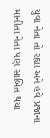યુવા નેતા તો રહ્યા અને હવે પ્રજાના માનીતા નેતા પણ સાબિત થયા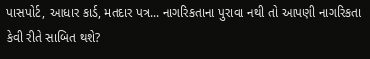પાસપોર્ટ, આધાર કાર્ડ, મતદાર પત્ર... નાગરિકતાના પુરાવા નથી તો આપણી નાગરિકતા કેવી રીતે સાબિત થશે?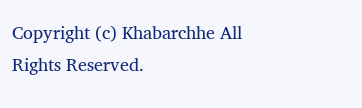Copyright (c) Khabarchhe All Rights Reserved.